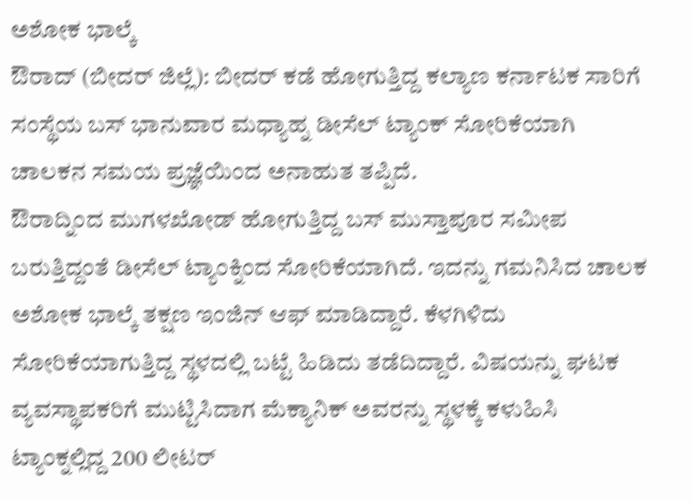ಅಶೋಕ ಭಾಲ್ಕೆ
ಔರಾದ್ (ಬೀದರ್ ಜಿಲ್ಲೆ): ಬೀದರ್ ಕಡೆ ಹೋಗುತ್ತಿದ್ದ ಕಲ್ಯಾಣ ಕರ್ನಾಟಕ ಸಾರಿಗೆ ಸಂಸ್ಥೆಯ ಬಸ್ ಭಾನುವಾರ ಮಧ್ಯಾಹ್ನ ಡೀಸೆಲ್ ಟ್ಯಾಂಕ್ ಸೋರಿಕೆಯಾಗಿ ಚಾಲಕನ ಸಮಯ ಪ್ರಜ್ಞೆಯಿಂದ ಅನಾಹುತ ತಪ್ಪಿದೆ.
ಔರಾದ್ನಿಂದ ಮುಗಳಖೋಡ್ ಹೋಗುತ್ತಿದ್ದ ಬಸ್ ಮುಸ್ತಾಪೂರ ಸಮೀಪ ಬರುತ್ತಿದ್ದಂತೆ ಡೀಸೆಲ್ ಟ್ಯಾಂಕ್ನಿಂದ ಸೋರಿಕೆಯಾಗಿದೆ. ಇದನ್ನು ಗಮನಿಸಿದ ಚಾಲಕ ಅಶೋಕ ಭಾಲ್ಕೆ ತಕ್ಷಣ ಇಂಜಿನ್ ಆಫ್ ಮಾಡಿದ್ದಾರೆ. ಕೆಳಗಿಳಿದು ಸೋರಿಕೆಯಾಗುತ್ತಿದ್ದ ಸ್ಥಳದಲ್ಲಿ ಬಟ್ಟೆ ಹಿಡಿದು ತಡೆದಿದ್ದಾರೆ. ವಿಷಯನ್ನು ಘಟಕ ವ್ಯವಸ್ಥಾಪಕರಿಗೆ ಮುಟ್ಟಿಸಿದಾಗ ಮೆಕ್ಯಾನಿಕ್ ಅವರನ್ನು ಸ್ಥಳಕ್ಕೆ ಕಳುಹಿಸಿ ಟ್ಯಾಂಕ್ನಲ್ಲಿದ್ದ 200 ಲೀಟರ್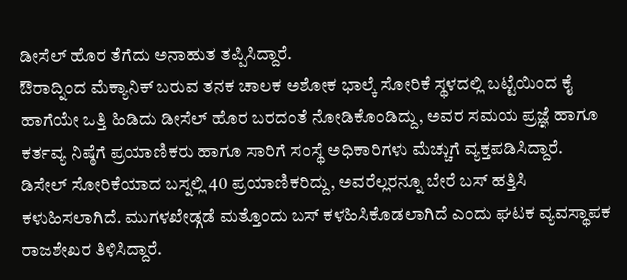ಡೀಸೆಲ್ ಹೊರ ತೆಗೆದು ಅನಾಹುತ ತಪ್ಪಿಸಿದ್ದಾರೆ.
ಔರಾದ್ನಿಂದ ಮೆಕ್ಯಾನಿಕ್ ಬರುವ ತನಕ ಚಾಲಕ ಅಶೋಕ ಭಾಲ್ಕೆ ಸೋರಿಕೆ ಸ್ಥಳದಲ್ಲಿ ಬಟ್ಟೆಯಿಂದ ಕೈ ಹಾಗೆಯೇ ಒತ್ತಿ ಹಿಡಿದು ಡೀಸೆಲ್ ಹೊರ ಬರದಂತೆ ನೋಡಿಕೊಂಡಿದ್ದು, ಅವರ ಸಮಯ ಪ್ರಜ್ಞೆ ಹಾಗೂ ಕರ್ತವ್ಯ ನಿಷ್ಠೆಗೆ ಪ್ರಯಾಣಿಕರು ಹಾಗೂ ಸಾರಿಗೆ ಸಂಸ್ಥೆ ಅಧಿಕಾರಿಗಳು ಮೆಚ್ಚುಗೆ ವ್ಯಕ್ತಪಡಿಸಿದ್ದಾರೆ.
ಡಿಸೇಲ್ ಸೋರಿಕೆಯಾದ ಬಸ್ನಲ್ಲಿ 40 ಪ್ರಯಾಣಿಕರಿದ್ದು, ಅವರೆಲ್ಲರನ್ನೂ ಬೇರೆ ಬಸ್ ಹತ್ತಿಸಿ ಕಳುಹಿಸಲಾಗಿದೆ. ಮುಗಳಖೇಡ್ಗಡೆ ಮತ್ತೊಂದು ಬಸ್ ಕಳಹಿಸಿಕೊಡಲಾಗಿದೆ ಎಂದು ಘಟಕ ವ್ಯವಸ್ಥಾಪಕ ರಾಜಶೇಖರ ತಿಳಿಸಿದ್ದಾರೆ.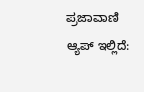ಪ್ರಜಾವಾಣಿ ಆ್ಯಪ್ ಇಲ್ಲಿದೆ: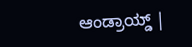ಆಂಡ್ರಾಯ್ಡ್ |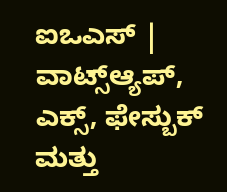ಐಒಎಸ್ | ವಾಟ್ಸ್ಆ್ಯಪ್, ಎಕ್ಸ್, ಫೇಸ್ಬುಕ್ ಮತ್ತು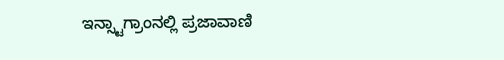ಇನ್ಸ್ಟಾಗ್ರಾಂನಲ್ಲಿ ಪ್ರಜಾವಾಣಿ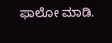ಫಾಲೋ ಮಾಡಿ.